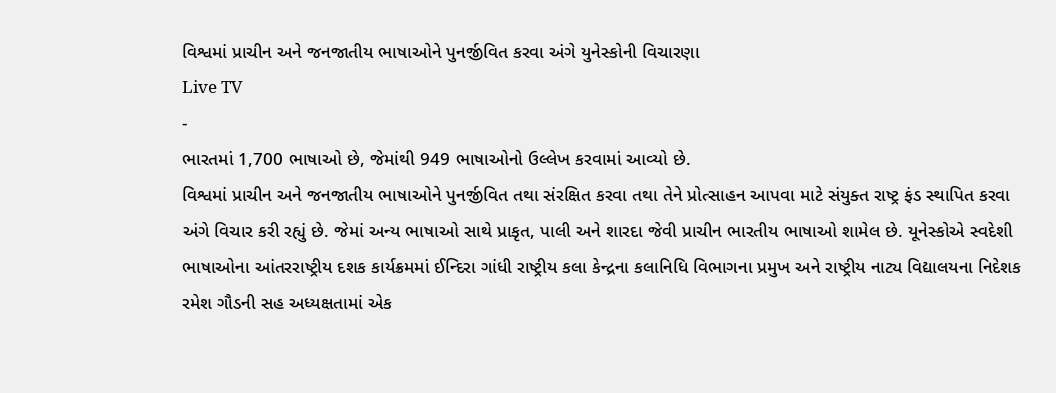વિશ્વમાં પ્રાચીન અને જનજાતીય ભાષાઓને પુનર્જીવિત કરવા અંગે યુનેસ્કોની વિચારણા
Live TV
-
ભારતમાં 1,700 ભાષાઓ છે, જેમાંથી 949 ભાષાઓનો ઉલ્લેખ કરવામાં આવ્યો છે.
વિશ્વમાં પ્રાચીન અને જનજાતીય ભાષાઓને પુનર્જીવિત તથા સંરક્ષિત કરવા તથા તેને પ્રોત્સાહન આપવા માટે સંયુક્ત રાષ્ટ્ર ફંડ સ્થાપિત કરવા અંગે વિચાર કરી રહ્યું છે. જેમાં અન્ય ભાષાઓ સાથે પ્રાકૃત, પાલી અને શારદા જેવી પ્રાચીન ભારતીય ભાષાઓ શામેલ છે. યૂનેસ્કોએ સ્વદેશી ભાષાઓના આંતરરાષ્ટ્રીય દશક કાર્યક્રમમાં ઈન્દિરા ગાંધી રાષ્ટ્રીય કલા કેન્દ્રના કલાનિધિ વિભાગના પ્રમુખ અને રાષ્ટ્રીય નાટ્ય વિદ્યાલયના નિદેશક રમેશ ગૌડની સહ અધ્યક્ષતામાં એક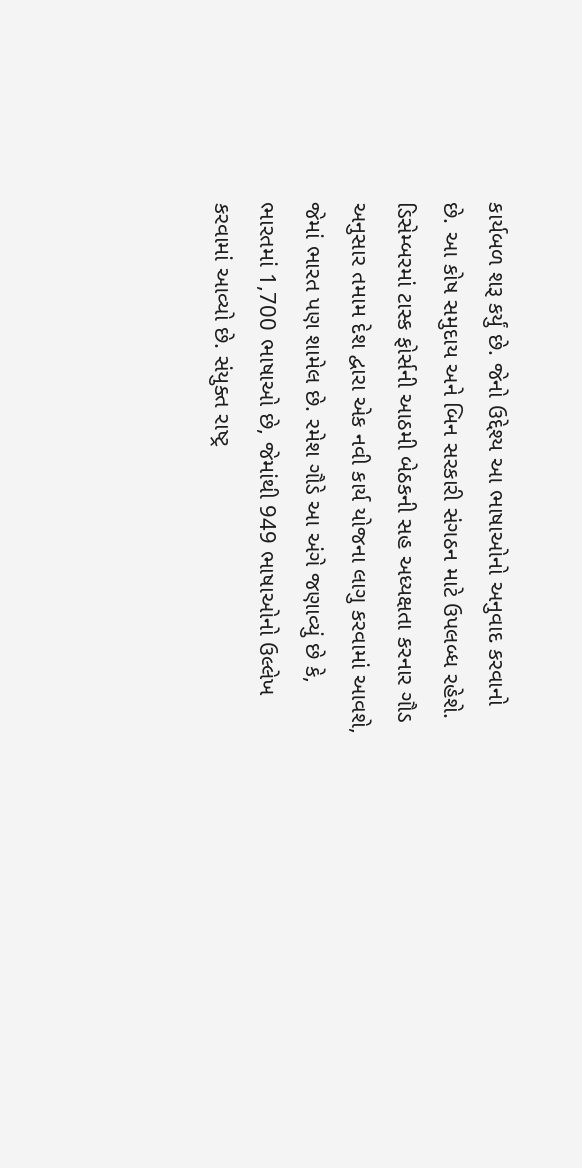કાર્યબળ શરૂ કર્યું છે. જેનો ઉદ્દેશ્ય આ ભાષાઓનો અનુવાદ કરવાનો છે. આ કોષ સમુદાય અને બિન સરકારી સંગઠન માટે ઉપલબ્ધ રહેશે. ડિસેમ્બરમાં ટાસ્ક ફોર્સની આઠમી બેઠકની સહ અધ્યક્ષતા કરનાર ગૌડ અનુસાર તમામ દેશ દ્વારા એક નવી કાર્ય યોજના લાગુ કરવામાં આવશે, જેમાં ભારત પણ શામેલ છે. રમેશ ગૌડે આ અંગે જણાવ્યું છે કે, ભારતમાં 1,700 ભાષાઓ છે, જેમાંથી 949 ભાષાઓનો ઉલ્લેખ કરવામાં આવ્યો છે. સંયુક્ત રાષ્ટ્ર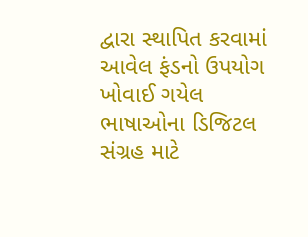દ્વારા સ્થાપિત કરવામાં આવેલ ફંડનો ઉપયોગ ખોવાઈ ગયેલ ભાષાઓના ડિજિટલ સંગ્રહ માટે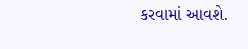કરવામાં આવશે.